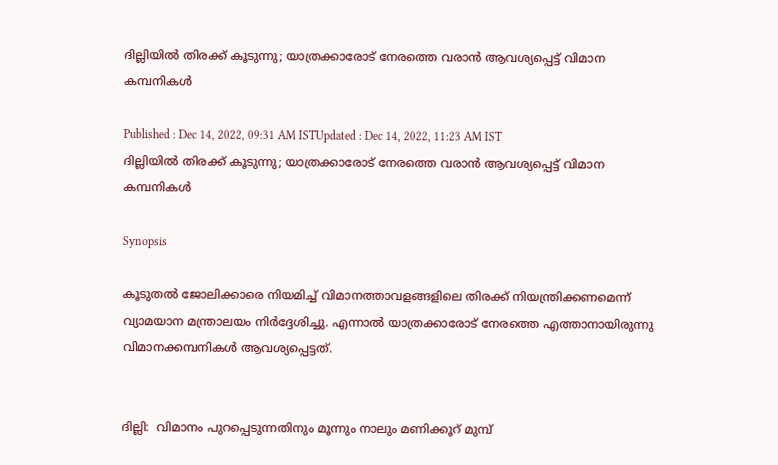ദില്ലിയില്‍ തിരക്ക് കൂടുന്നു; യാത്രക്കാരോട് നേരത്തെ വരാന്‍ ആവശ്യപ്പെട്ട് വിമാന കമ്പനികള്‍

Published : Dec 14, 2022, 09:31 AM ISTUpdated : Dec 14, 2022, 11:23 AM IST
ദില്ലിയില്‍ തിരക്ക് കൂടുന്നു; യാത്രക്കാരോട് നേരത്തെ വരാന്‍ ആവശ്യപ്പെട്ട് വിമാന കമ്പനികള്‍

Synopsis

കൂടുതല്‍ ജോലിക്കാരെ നിയമിച്ച് വിമാനത്താവളങ്ങളിലെ തിരക്ക് നിയന്ത്രിക്കണമെന്ന് വ്യാമയാന മന്ത്രാലയം നിര്‍ദ്ദേശിച്ചു. എന്നാല്‍ യാത്രക്കാരോട് നേരത്തെ എത്താനായിരുന്നു വിമാനക്കമ്പനികള്‍ ആവശ്യപ്പെട്ടത്.


ദില്ലി:  വിമാനം പുറപ്പെടുന്നതിനും മൂന്നും നാലും മണിക്കൂറ് മുമ്പ്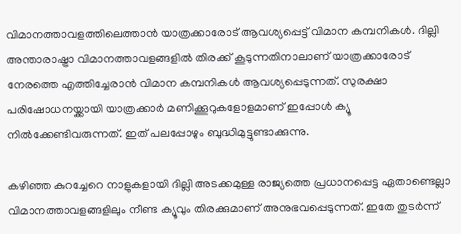വിമാനത്താവളത്തിലെത്താന്‍ യാത്രക്കാരോട് ആവശ്യപ്പെട്ട് വിമാന കമ്പനികള്‍. ദില്ലി അന്താരാഷ്ട്രാ വിമാനത്താവളങ്ങളില്‍ തിരക്ക് കൂടുന്നതിനാലാണ് യാത്രക്കാരോട് നേരത്തെ എത്തിച്ചേരാന്‍ വിമാന കമ്പനികള്‍ ആവശ്യപ്പെടുന്നത്. സുരക്ഷാ പരിഷോധനയ്ക്കായി യാത്രക്കാര്‍ മണിക്കൂറുകളോളമാണ് ഇപ്പോള്‍ ക്യൂ നില്‍ക്കേണ്ടിവരുന്നത്. ഇത് പലപ്പോഴും ബുദ്ധിമുട്ടുണ്ടാക്കുന്നു.

കഴിഞ്ഞ കുറച്ചേറെ നാളുകളായി ദില്ലി അടക്കമുള്ള രാജ്യത്തെ പ്രധാനപ്പെട്ട ഏതാണ്ടെല്ലാ വിമാനത്താവളങ്ങളിലും നീണ്ട ക്യൂവും തിരക്കുമാണ് അനുഭവപ്പെടുന്നത്. ഇതേ തുടര്‍ന്ന്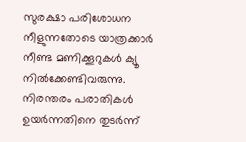സുരക്ഷാ പരിശോധന നീളുന്നതോടെ യാത്രക്കാര്‍ നീണ്ട മണിക്കൂറുകള്‍ ക്യൂ നില്‍ക്കേണ്ടിവരുന്നു. നിരന്തരം പരാതികള്‍ ഉയര്‍ന്നതിനെ തുടര്‍ന്ന്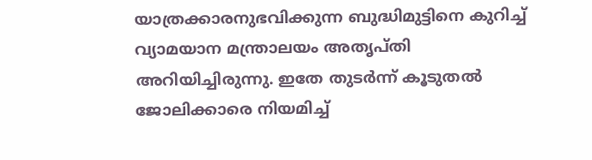യാത്രക്കാരനുഭവിക്കുന്ന ബുദ്ധിമുട്ടിനെ കുറിച്ച് വ്യാമയാന മന്ത്രാലയം അതൃപ്തി അറിയിച്ചിരുന്നു. ഇതേ തുടര്‍ന്ന് കൂടുതല്‍ ജോലിക്കാരെ നിയമിച്ച്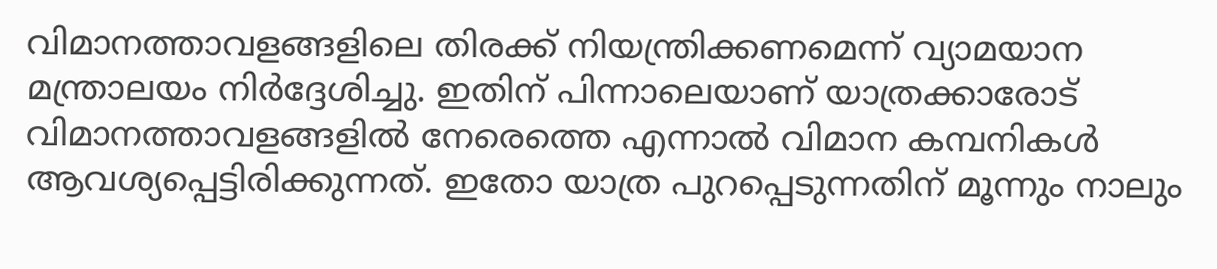വിമാനത്താവളങ്ങളിലെ തിരക്ക് നിയന്ത്രിക്കണമെന്ന് വ്യാമയാന മന്ത്രാലയം നിര്‍ദ്ദേശിച്ചു. ഇതിന് പിന്നാലെയാണ് യാത്രക്കാരോട് വിമാനത്താവളങ്ങളില്‍ നേരെത്തെ എന്നാല്‍ വിമാന കമ്പനികള്‍ ആവശ്യപ്പെട്ടിരിക്കുന്നത്. ഇതോ യാത്ര പുറപ്പെടുന്നതിന് മൂന്നും നാലും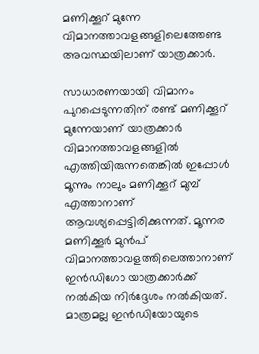മണിക്കൂറ് മുന്നേ വിമാനത്താവളങ്ങളിലെത്തേണ്ട അവസ്ഥയിലാണ് യാത്രക്കാര്‍.

സാധാരണയായി വിമാനം പുറപ്പെടുന്നതിന് രണ്ട് മണിക്കൂറ് മുന്നേയാണ് യാത്രക്കാര്‍ വിമാനത്താവളങ്ങളില്‍ എത്തിയിരുന്നതെങ്കില്‍ ഇപ്പോള്‍ മൂന്നും നാലും മണിക്കൂറ് മുമ്പ് എത്താനാണ് ആവശ്യപ്പെട്ടിരിക്കുന്നത്. മൂന്നര മണിക്കൂർ മുൻപ് വിമാനത്താവളത്തിലെത്താനാണ് ഇൻഡിഗോ യാത്രക്കാർക്ക് നല്‍കിയ നിർദ്ദേശം നൽകിയത്. മാത്രമല്ല ഇന്‍ഡിയോയുടെ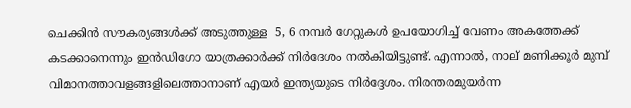ചെക്കിന്‍ സൗകര്യങ്ങള്‍ക്ക് അടുത്തുള്ള  5, 6 നമ്പർ ഗേറ്റുകൾ ഉപയോഗിച്ച് വേണം അകത്തേക്ക് കടക്കാനെന്നും ഇൻഡിഗോ യാത്രക്കാർക്ക് നിർദേശം നൽകിയിട്ടുണ്ട്. എന്നാല്‍, നാല് മണിക്കൂര്‍ മുമ്പ് വിമാനത്താവളങ്ങളിലെത്താനാണ് എയർ ഇന്ത്യയുടെ നിര്‍ദ്ദേശം. നിരന്തരമുയര്‍ന്ന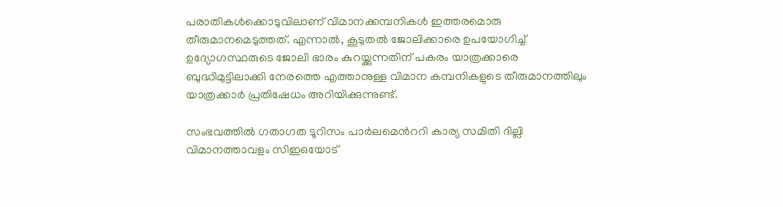പരാതികള്‍ക്കൊടുവിലാണ് വിമാനക്കമ്പനികള്‍ ഇത്തരമൊരു തീരുമാനമെടുത്തത്. എന്നാല്‍, കൂടുതല്‍ ജോലിക്കാരെ ഉപയോഗിച്ച് ഉദ്യോഗസ്ഥരുടെ ജോലി ഭാരം കുറയ്ക്കുന്നതിന് പകരം യാത്രക്കാരെ ബുദ്ധിമുട്ടിലാക്കി നേരത്തെ എത്താനുള്ള വിമാന കമ്പനികളുടെ തീരുമാനത്തിലും യാത്രക്കാര്‍ പ്രതിഷേധം അറിയിക്കുന്നുണ്ട്.

സംഭവത്തില്‍ ഗതാഗത ടൂറിസം പാര്‍ലമെന്‍ററി കാര്യ സമിതി ദില്ലി വിമാനത്താവളം സിഇഒയോട്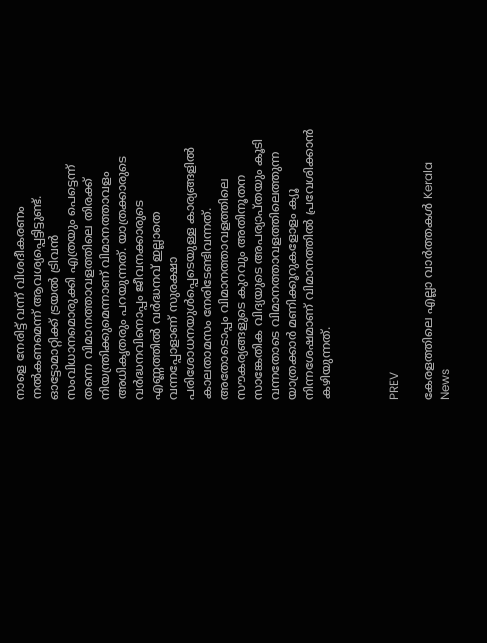നാളെ നേരിട്ട് വന്ന് വിശദീകരണം നല്‍കണമെന്ന് ആവശ്യപ്പെട്ടിട്ടുണ്ട്. ഓട്ടോമാറ്റിക്ക് ട്രയല്‍ ട്രിവന്‍ സംവിധാനമൊരുക്കി എത്രയും പെട്ടെന്ന് തന്നെ വിമാനത്താവളത്തിലെ തിരക്ക് നിയന്ത്രിക്കുമെന്നാണ് വിമാനത്താവളം അധികൃതരും പറയുന്നത്. യാത്രക്കാരുടെ വര്‍ദ്ധനവിനൊപ്പം ജീവനക്കാരുടെ എണ്ണത്തില്‍ വര്‍ദ്ധനവ് ഇല്ലാതെ വന്നപ്പോളാണ് സുരക്ഷാ പരിശോധനയുള്‍പ്പെടെയുള്ള കാര്യങ്ങളില്‍ കാലതാമസം നേരിടേണ്ടിവന്നത്. അതോടൊപ്പം വിമാനത്താവളത്തിലെ സൗകര്യങ്ങളുടെ കുറവും അതിനൂതന സാങ്കേതിക വിദ്യയുടെ അപര്യാപ്തയും കൂടി വന്നതോടെ വിമാനത്താവളത്തിലെത്തുന്ന യാത്രക്കാര്‍ മണിക്കൂറുകളോളം ക്യൂ നിന്നശേഷമാണ് വിമാനത്തില്‍ പ്രവേശിക്കാന്‍ കഴിയുന്നത്.



PREV

കേരളത്തിലെ എല്ലാ വാർത്തകൾ Kerala News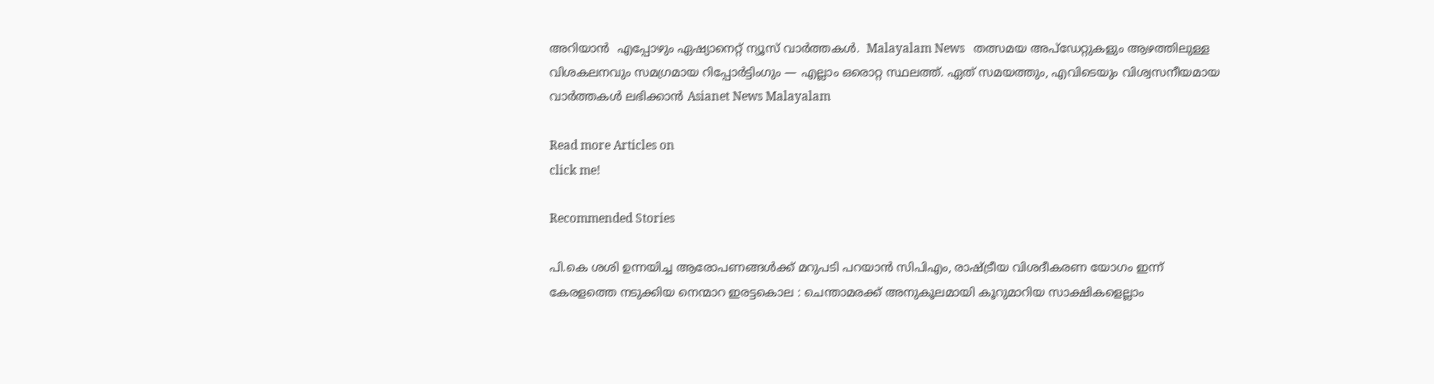അറിയാൻ  എപ്പോഴും ഏഷ്യാനെറ്റ് ന്യൂസ് വാർത്തകൾ.  Malayalam News   തത്സമയ അപ്‌ഡേറ്റുകളും ആഴത്തിലുള്ള വിശകലനവും സമഗ്രമായ റിപ്പോർട്ടിംഗും — എല്ലാം ഒരൊറ്റ സ്ഥലത്ത്. ഏത് സമയത്തും, എവിടെയും വിശ്വസനീയമായ വാർത്തകൾ ലഭിക്കാൻ Asianet News Malayalam

Read more Articles on
click me!

Recommended Stories

പി.കെ ശശി ഉന്നയിച്ച ആരോപണങ്ങൾക്ക് മറുപടി പറയാൻ സിപിഎം, രാഷ്ട്രീയ വിശദീകരണ യോഗം ഇന്ന്
കേരളത്തെ നടുക്കിയ നെന്മാറ ഇരട്ടകൊല : ചെന്താമരക്ക് അനുകൂലമായി കൂറുമാറിയ സാക്ഷികളെല്ലാം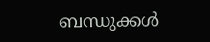ബന്ധുക്കൾ